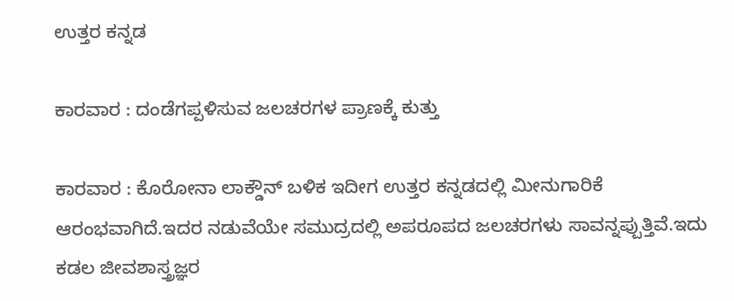ಉತ್ತರ ಕನ್ನಡ

ಕಾರವಾರ : ದಂಡೆಗಪ್ಪಳಿಸುವ ಜಲಚರಗಳ ಪ್ರಾಣಕ್ಕೆ ಕುತ್ತು

ಕಾರವಾರ : ಕೊರೋನಾ ಲಾಕ್ಡೌನ್ ಬಳಿಕ ಇದೀಗ ಉತ್ತರ ಕನ್ನಡದಲ್ಲಿ ಮೀನುಗಾರಿಕೆ ಆರಂಭವಾಗಿದೆ.ಇದರ ನಡುವೆಯೇ ಸಮುದ್ರದಲ್ಲಿ ಅಪರೂಪದ ಜಲಚರಗಳು ಸಾವನ್ನಪ್ಪುತ್ತಿವೆ.ಇದು ಕಡಲ ಜೀವಶಾಸ್ತ್ರಜ್ಞರ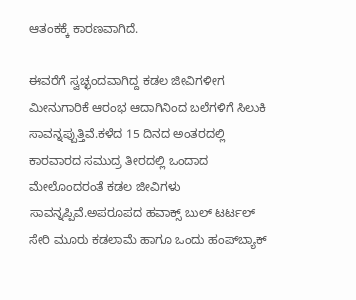ಆತಂಕಕ್ಕೆ ಕಾರಣವಾಗಿದೆ.

ಈವರೆಗೆ ಸ್ವಚ್ಛಂದವಾಗಿದ್ದ ಕಡಲ ಜೀವಿಗಳೀಗ ಮೀನುಗಾರಿಕೆ ಆರಂಭ ಆದಾಗಿನಿಂದ ಬಲೆಗಳಿಗೆ ಸಿಲುಕಿ ಸಾವನ್ನಪ್ಪುತ್ತಿವೆ.ಕಳೆದ 15 ದಿನದ ಅಂತರದಲ್ಲಿ ಕಾರವಾರದ ಸಮುದ್ರ ತೀರದಲ್ಲಿ ಒಂದಾದ ಮೇಲೊಂದರಂತೆ ಕಡಲ ಜೀವಿಗಳು ಸಾವನ್ನಪ್ಪಿವೆ.ಅಪರೂಪದ ಹವಾಕ್ಸ್ ಬುಲ್ ಟರ್ಟಲ್ ಸೇರಿ ಮೂರು ಕಡಲಾಮೆ ಹಾಗೂ ಒಂದು ಹಂಪ್‌ಬ್ಯಾಕ್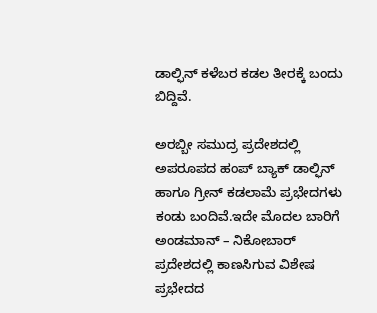ಡಾಲ್ಫಿನ್‌ ಕಳೆಬರ ಕಡಲ ತೀರಕ್ಕೆ ಬಂದು ಬಿದ್ದಿವೆ.

ಅರಬ್ಬೀ ಸಮುದ್ರ ಪ್ರದೇಶದಲ್ಲಿ ಅಪರೂಪದ ಹಂಪ್ ಬ್ಯಾಕ್ ಡಾಲ್ಫಿನ್‌ ಹಾಗೂ ಗ್ರೀನ್ ಕಡಲಾಮೆ ಪ್ರಭೇದಗಳು ಕಂಡು ಬಂದಿವೆ.ಇದೇ ಮೊದಲ ಬಾರಿಗೆ ಅಂಡಮಾನ್ – ನಿಕೋಬಾರ್ ಪ್ರದೇಶದಲ್ಲಿ ಕಾಣಸಿಗುವ ವಿಶೇಷ ಪ್ರಭೇದದ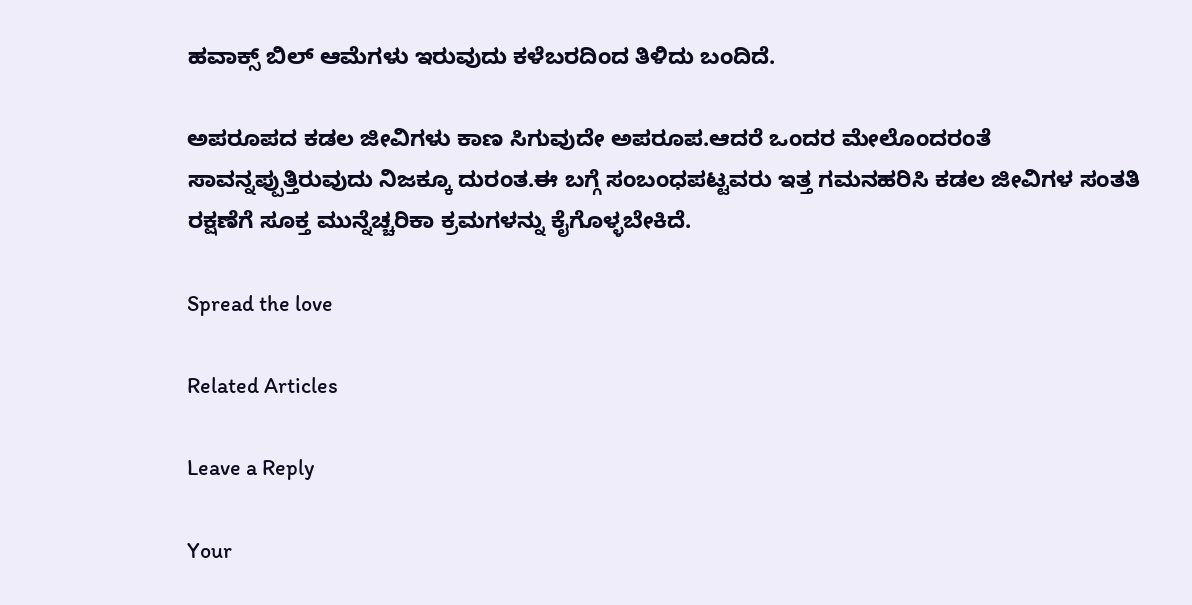ಹವಾಕ್ಸ್ ಬಿಲ್ ಆಮೆಗಳು ಇರುವುದು ಕಳೆಬರದಿಂದ ತಿಳಿದು ಬಂದಿದೆ.

ಅಪರೂಪದ ಕಡಲ ಜೀವಿಗಳು ಕಾಣ ಸಿಗುವುದೇ ಅಪರೂಪ.ಆದರೆ ಒಂದರ ಮೇಲೊಂದರಂತೆ ಸಾವನ್ನಪ್ಪುತ್ತಿರುವುದು ನಿಜಕ್ಕೂ ದುರಂತ.ಈ ಬಗ್ಗೆ ಸಂಬಂಧಪಟ್ಟವರು ಇತ್ತ ಗಮನಹರಿಸಿ ಕಡಲ ಜೀವಿಗಳ ಸಂತತಿ ರಕ್ಷಣೆಗೆ ಸೂಕ್ತ ಮುನ್ನೆಚ್ಚರಿಕಾ ಕ್ರಮಗಳನ್ನು ಕೈಗೊಳ್ಳಬೇಕಿದೆ.

Spread the love

Related Articles

Leave a Reply

Your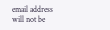email address will not be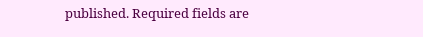published. Required fields are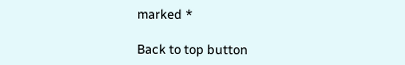marked *

Back to top button